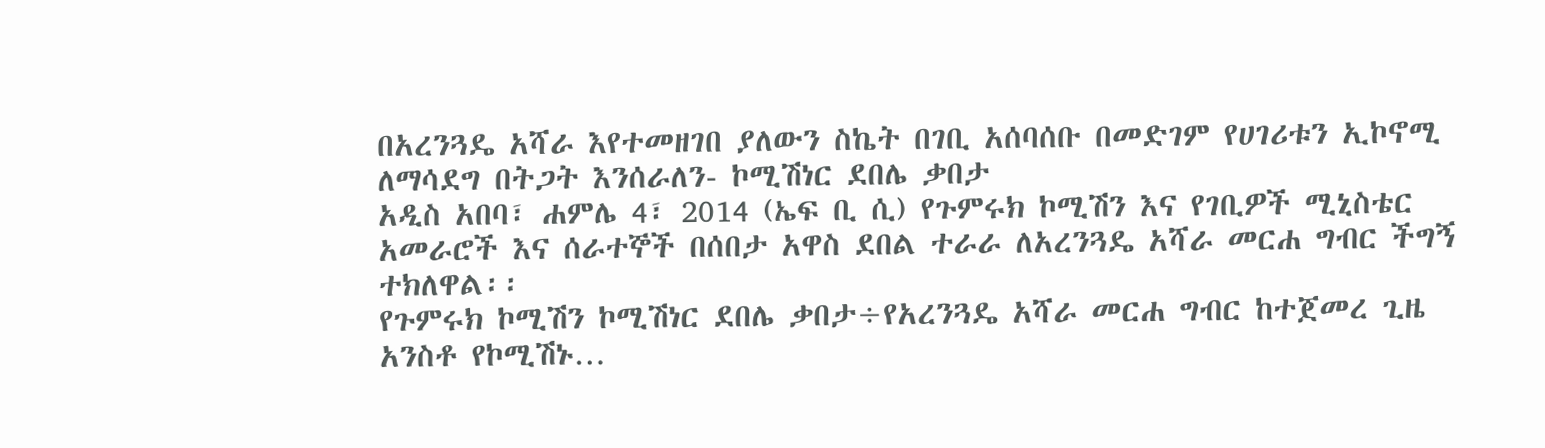በአረንጓዴ አሻራ እየተመዘገበ ያለውን ስኬት በገቢ አሰባሰቡ በመድገም የሀገሪቱን ኢኮኖሚ ለማሳደግ በትጋት እንሰራለን- ኮሚሽነር ደበሌ ቃበታ
አዲስ አበባ፣ ሐምሌ 4፣ 2014 (ኤፍ ቢ ሲ) የጉምሩክ ኮሚሽን እና የገቢዎች ሚኒስቴር አመራሮች እና ሰራተኞች በሰበታ አዋስ ደበል ተራራ ለአረንጓዴ አሻራ መርሐ ግብር ችግኝ ተክለዋል፡፡
የጉምሩክ ኮሚሽን ኮሚሽነር ደበሌ ቃበታ÷የአረንጓዴ አሻራ መርሐ ግብር ከተጀመረ ጊዜ አንስቶ የኮሚሽኑ…